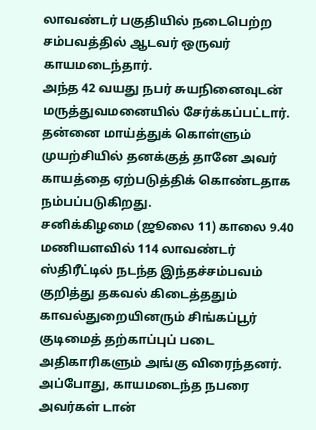லாவண்டர் பகுதியில் நடைபெற்ற சம்பவத்தில் ஆடவர் ஒருவர் காயமடைந்தார்.
அந்த 42 வயது நபர் சுயநினைவுடன் மருத்துவமனையில் சேர்க்கப்பட்டார்.
தன்னை மாய்த்துக் கொள்ளும் முயற்சியில் தனக்குத் தானே அவர் காயத்தை ஏற்படுத்திக் கொண்டதாக நம்பப்படுகிறது.
சனிக்கிழமை (ஜூலை 11) காலை 9.40 மணியளவில் 114 லாவண்டர் ஸ்திரீட்டில் நடந்த இந்தச்சம்பவம் குறித்து தகவல் கிடைத்ததும் காவல்துறையினரும் சிங்கப்பூர் குடிமைத் தற்காப்புப் படை அதிகாரிகளும் அங்கு விரைந்தனர்.
அப்போது, காயமடைந்த நபரை அவர்கள் டான்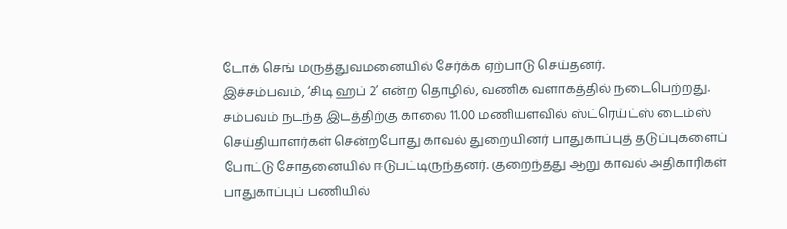டோக் செங் மருத்துவமனையில் சேர்க்க ஏற்பாடு செய்தனர்.
இச்சம்பவம், ‘சிடி ஹப் 2’ என்ற தொழில், வணிக வளாகத்தில் நடைபெற்றது.
சம்பவம் நடந்த இடத்திற்கு காலை 11.00 மணியளவில் ஸ்ட்ரெய்ட்ஸ் டைம்ஸ் செய்தியாளர்கள் சென்றபோது காவல் துறையினர் பாதுகாப்புத் தடுப்புகளைப் போட்டு சோதனையில் ஈடுபட்டிருந்தனர். குறைந்தது ஆறு காவல் அதிகாரிகள் பாதுகாப்புப் பணியில்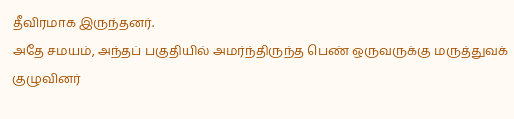தீவிரமாக இருந்தனர்.
அதே சமயம், அந்தப் பகுதியில் அமர்ந்திருந்த பெண் ஒருவருக்கு மருத்துவக் குழுவினர்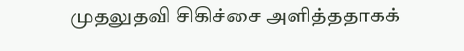முதலுதவி சிகிச்சை அளித்ததாகக்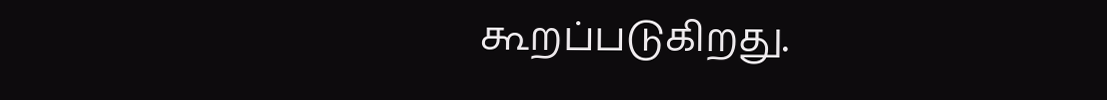கூறப்படுகிறது.